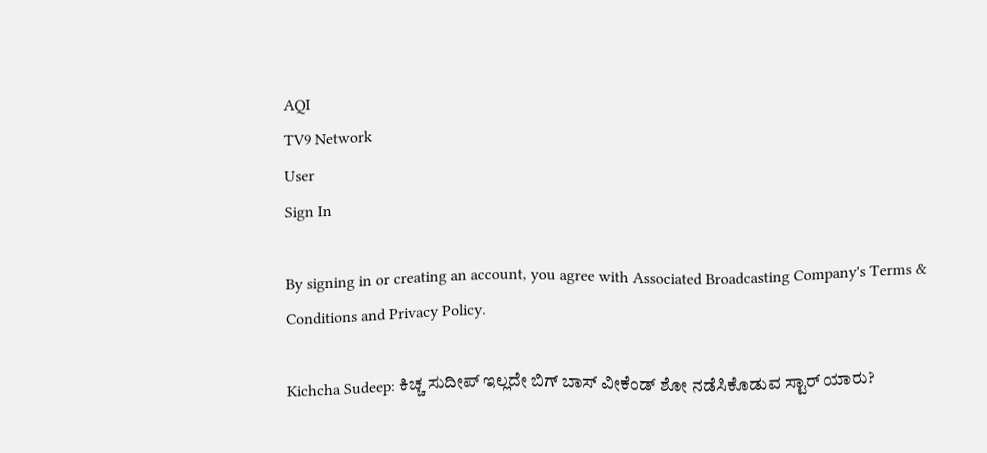AQI
TV9 Network
User
Sign In

By signing in or creating an account, you agree with Associated Broadcasting Company's Terms & Conditions and Privacy Policy.

Kichcha Sudeep: ಕಿಚ್ಚ ಸುದೀಪ್ ಇಲ್ಲದೇ ಬಿಗ್ ಬಾಸ್ ವೀಕೆಂಡ್ ಶೋ ನಡೆಸಿಕೊಡುವ ಸ್ಟಾರ್ ಯಾರು?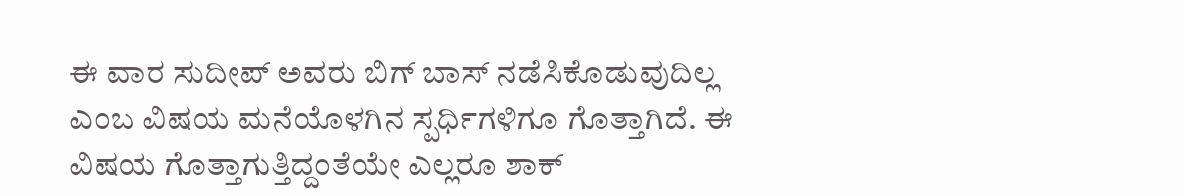ಈ ವಾರ ಸುದೀಪ್ ಅವರು ಬಿಗ್ ಬಾಸ್ ನಡೆಸಿಕೊಡುವುದಿಲ್ಲ ಎಂಬ ವಿಷಯ ಮನೆಯೊಳಗಿನ ಸ್ಪರ್ಧಿಗಳಿಗೂ ಗೊತ್ತಾಗಿದೆ. ಈ ವಿಷಯ ಗೊತ್ತಾಗುತ್ತಿದ್ದಂತೆಯೇ ಎಲ್ಲರೂ ಶಾಕ್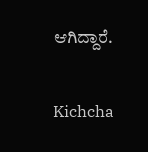ಆಗಿದ್ದಾರೆ.

Kichcha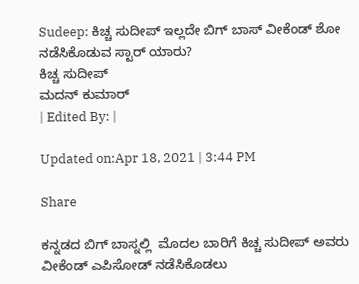Sudeep: ಕಿಚ್ಚ ಸುದೀಪ್ ಇಲ್ಲದೇ ಬಿಗ್ ಬಾಸ್ ವೀಕೆಂಡ್ ಶೋ ನಡೆಸಿಕೊಡುವ ಸ್ಟಾರ್ ಯಾರು?
ಕಿಚ್ಚ ಸುದೀಪ್
ಮದನ್ ಕುಮಾರ್
| Edited By: |

Updated on:Apr 18, 2021 | 3:44 PM

Share

ಕನ್ನಡದ ಬಿಗ್ ಬಾಸ್ನಲ್ಲಿ  ಮೊದಲ ಬಾರಿಗೆ ಕಿಚ್ಚ ಸುದೀಪ್ ಅವರು ವೀಕೆಂಡ್ ಎಪಿಸೋಡ್ ನಡೆಸಿಕೊಡಲು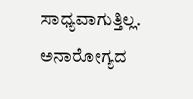ಸಾಧ್ಯವಾಗುತ್ತಿಲ್ಲ. ಅನಾರೋಗ್ಯದ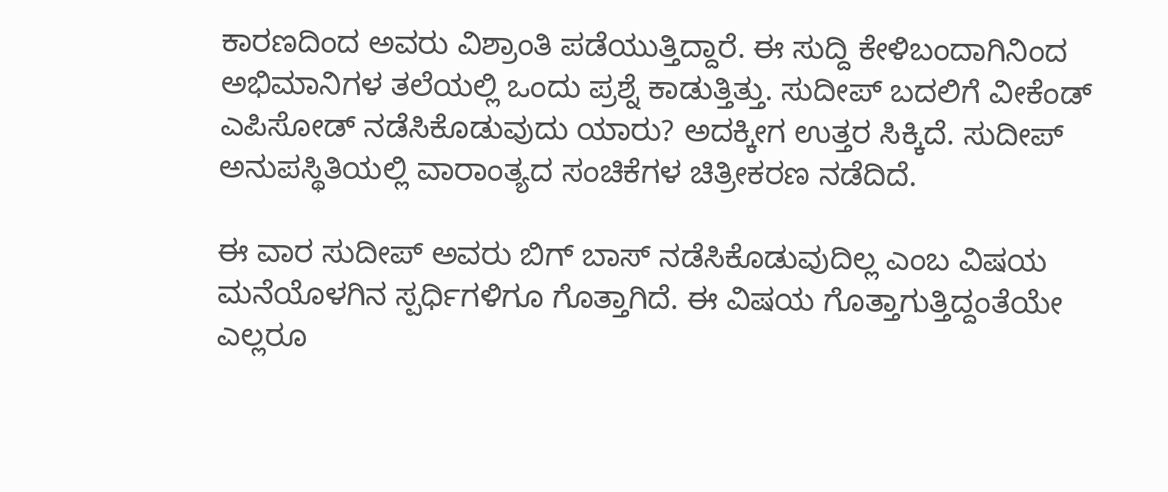ಕಾರಣದಿಂದ ಅವರು ವಿಶ್ರಾಂತಿ ಪಡೆಯುತ್ತಿದ್ದಾರೆ. ಈ ಸುದ್ದಿ ಕೇಳಿಬಂದಾಗಿನಿಂದ ಅಭಿಮಾನಿಗಳ ತಲೆಯಲ್ಲಿ ಒಂದು ಪ್ರಶ್ನೆ ಕಾಡುತ್ತಿತ್ತು. ಸುದೀಪ್ ಬದಲಿಗೆ ವೀಕೆಂಡ್ ಎಪಿಸೋಡ್ ನಡೆಸಿಕೊಡುವುದು ಯಾರು? ಅದಕ್ಕೀಗ ಉತ್ತರ ಸಿಕ್ಕಿದೆ. ಸುದೀಪ್ ಅನುಪಸ್ಥಿತಿಯಲ್ಲಿ ವಾರಾಂತ್ಯದ ಸಂಚಿಕೆಗಳ ಚಿತ್ರೀಕರಣ ನಡೆದಿದೆ.

ಈ ವಾರ ಸುದೀಪ್ ಅವರು ಬಿಗ್ ಬಾಸ್ ನಡೆಸಿಕೊಡುವುದಿಲ್ಲ ಎಂಬ ವಿಷಯ ಮನೆಯೊಳಗಿನ ಸ್ಪರ್ಧಿಗಳಿಗೂ ಗೊತ್ತಾಗಿದೆ. ಈ ವಿಷಯ ಗೊತ್ತಾಗುತ್ತಿದ್ದಂತೆಯೇ ಎಲ್ಲರೂ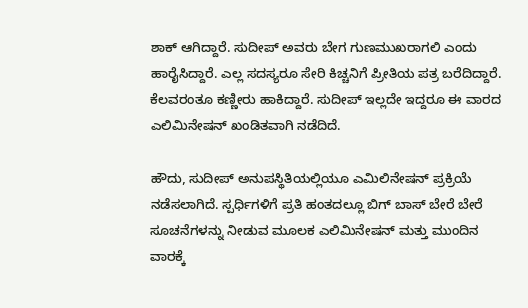ಶಾಕ್ ಆಗಿದ್ದಾರೆ. ಸುದೀಪ್ ಅವರು ಬೇಗ ಗುಣಮುಖರಾಗಲಿ ಎಂದು ಹಾರೈಸಿದ್ದಾರೆ. ಎಲ್ಲ ಸದಸ್ಯರೂ ಸೇರಿ ಕಿಚ್ಚನಿಗೆ ಪ್ರೀತಿಯ ಪತ್ರ ಬರೆದಿದ್ದಾರೆ. ಕೆಲವರಂತೂ ಕಣ್ಣೀರು ಹಾಕಿದ್ದಾರೆ. ಸುದೀಪ್ ಇಲ್ಲದೇ ಇದ್ದರೂ ಈ ವಾರದ ಎಲಿಮಿನೇಷನ್ ಖಂಡಿತವಾಗಿ ನಡೆದಿದೆ.

ಹೌದು, ಸುದೀಪ್ ಅನುಪಸ್ಥಿತಿಯಲ್ಲಿಯೂ ಎಮಿಲಿನೇಷನ್ ಪ್ರಕ್ರಿಯೆ ನಡೆಸಲಾಗಿದೆ. ಸ್ಪರ್ಧಿಗಳಿಗೆ ಪ್ರತಿ ಹಂತದಲ್ಲೂ ಬಿಗ್ ಬಾಸ್ ಬೇರೆ ಬೇರೆ ಸೂಚನೆಗಳನ್ನು ನೀಡುವ ಮೂಲಕ ಎಲಿಮಿನೇಷನ್ ಮತ್ತು ಮುಂದಿನ ವಾರಕ್ಕೆ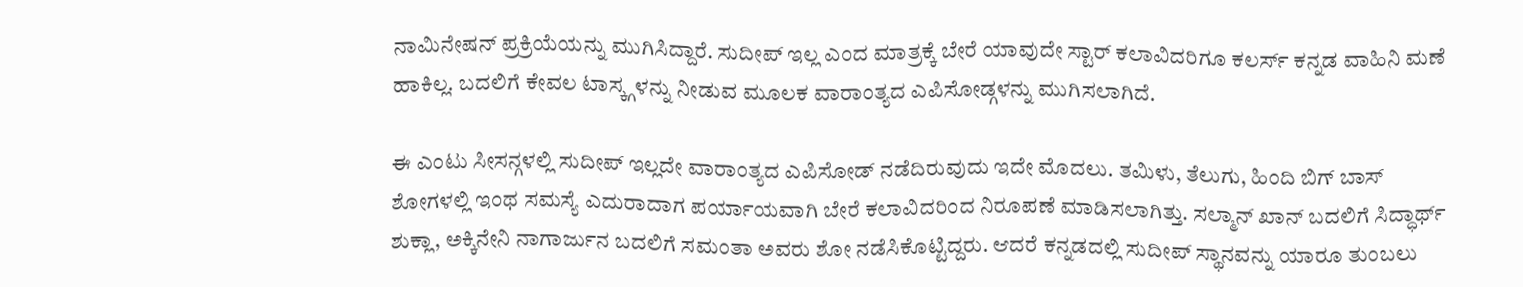ನಾಮಿನೇಷನ್ ಪ್ರಕ್ರಿಯೆಯನ್ನು ಮುಗಿಸಿದ್ದಾರೆ. ಸುದೀಪ್ ಇಲ್ಲ ಎಂದ ಮಾತ್ರಕ್ಕೆ ಬೇರೆ ಯಾವುದೇ ಸ್ಟಾರ್ ಕಲಾವಿದರಿಗೂ ಕಲರ್ಸ್ ಕನ್ನಡ ವಾಹಿನಿ ಮಣೆ ಹಾಕಿಲ್ಲ. ಬದಲಿಗೆ ಕೇವಲ ಟಾಸ್ಕ್ಗಳನ್ನು ನೀಡುವ ಮೂಲಕ ವಾರಾಂತ್ಯದ ಎಪಿಸೋಡ್ಗಳನ್ನು ಮುಗಿಸಲಾಗಿದೆ.

ಈ ಎಂಟು ಸೀಸನ್ಗಳಲ್ಲಿ ಸುದೀಪ್ ಇಲ್ಲದೇ ವಾರಾಂತ್ಯದ ಎಪಿಸೋಡ್ ನಡೆದಿರುವುದು ಇದೇ ಮೊದಲು. ತಮಿಳು, ತೆಲುಗು, ಹಿಂದಿ ಬಿಗ್ ಬಾಸ್ ಶೋಗಳಲ್ಲಿ ಇಂಥ ಸಮಸ್ಯೆ ಎದುರಾದಾಗ ಪರ್ಯಾಯವಾಗಿ ಬೇರೆ ಕಲಾವಿದರಿಂದ ನಿರೂಪಣೆ ಮಾಡಿಸಲಾಗಿತ್ತು. ಸಲ್ಮಾನ್ ಖಾನ್ ಬದಲಿಗೆ ಸಿದ್ಧಾರ್ಥ್ ಶುಕ್ಲಾ, ಅಕ್ಕಿನೇನಿ ನಾಗಾರ್ಜುನ ಬದಲಿಗೆ ಸಮಂತಾ ಅವರು ಶೋ ನಡೆಸಿಕೊಟ್ಟಿದ್ದರು. ಆದರೆ ಕನ್ನಡದಲ್ಲಿ ಸುದೀಪ್ ಸ್ಥಾನವನ್ನು ಯಾರೂ ತುಂಬಲು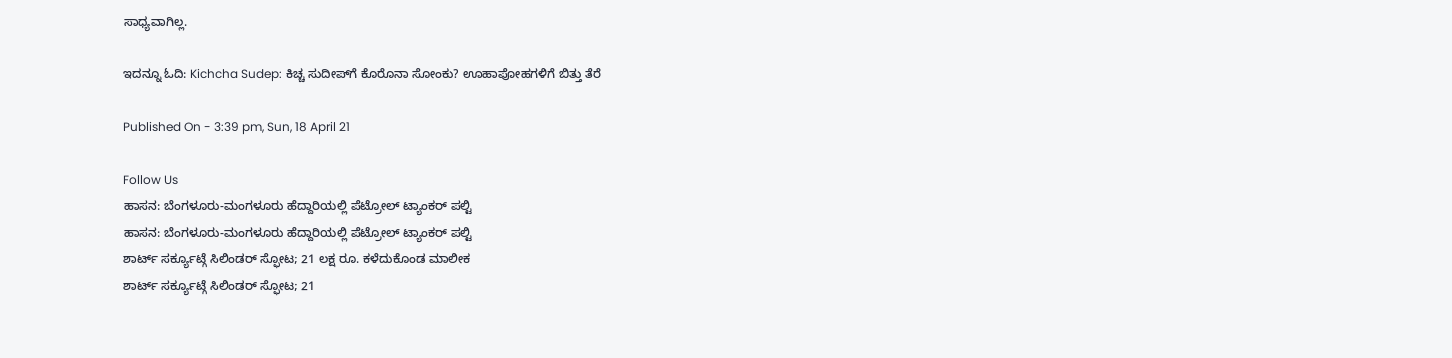ಸಾಧ್ಯವಾಗಿಲ್ಲ.

ಇದನ್ನೂ ಓದಿ: Kichcha Sudep: ಕಿಚ್ಚ ಸುದೀಪ್‌ಗೆ ಕೊರೊನಾ ಸೋಂಕು? ಊಹಾಪೋಹಗಳಿಗೆ ಬಿತ್ತು ತೆರೆ

Published On - 3:39 pm, Sun, 18 April 21

Follow Us
ಹಾಸನ: ಬೆಂಗಳೂರು-ಮಂಗಳೂರು ಹೆದ್ದಾರಿಯಲ್ಲಿ ಪೆಟ್ರೋಲ್ ಟ್ಯಾಂಕರ್ ಪಲ್ಟಿ
ಹಾಸನ: ಬೆಂಗಳೂರು-ಮಂಗಳೂರು ಹೆದ್ದಾರಿಯಲ್ಲಿ ಪೆಟ್ರೋಲ್ ಟ್ಯಾಂಕರ್ ಪಲ್ಟಿ
ಶಾರ್ಟ್ ಸರ್ಕ್ಯೂಟ್ಗೆ ಸಿಲಿಂಡರ್ ಸ್ಫೋಟ; 21 ಲಕ್ಷ ರೂ. ಕಳೆದುಕೊಂಡ ಮಾಲೀಕ
ಶಾರ್ಟ್ ಸರ್ಕ್ಯೂಟ್ಗೆ ಸಿಲಿಂಡರ್ ಸ್ಫೋಟ; 21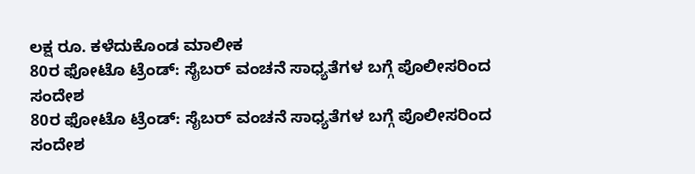ಲಕ್ಷ ರೂ. ಕಳೆದುಕೊಂಡ ಮಾಲೀಕ
80ರ ಫೋಟೊ ಟ್ರೆಂಡ್: ಸೈಬರ್ ವಂಚನೆ ಸಾಧ್ಯತೆಗಳ ಬಗ್ಗೆ ಪೊಲೀಸರಿಂದ ಸಂದೇಶ
80ರ ಫೋಟೊ ಟ್ರೆಂಡ್: ಸೈಬರ್ ವಂಚನೆ ಸಾಧ್ಯತೆಗಳ ಬಗ್ಗೆ ಪೊಲೀಸರಿಂದ ಸಂದೇಶ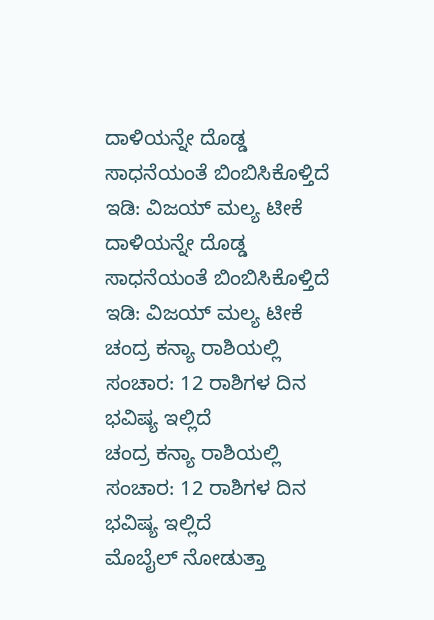ದಾಳಿಯನ್ನೇ ದೊಡ್ಡ ಸಾಧನೆಯಂತೆ ಬಿಂಬಿಸಿಕೊಳ್ತಿದೆ ಇಡಿ: ವಿಜಯ್ ಮಲ್ಯ ಟೀಕೆ
ದಾಳಿಯನ್ನೇ ದೊಡ್ಡ ಸಾಧನೆಯಂತೆ ಬಿಂಬಿಸಿಕೊಳ್ತಿದೆ ಇಡಿ: ವಿಜಯ್ ಮಲ್ಯ ಟೀಕೆ
ಚಂದ್ರ ಕನ್ಯಾ ರಾಶಿಯಲ್ಲಿ ಸಂಚಾರ: 12 ರಾಶಿಗಳ ದಿನ ಭವಿಷ್ಯ ಇಲ್ಲಿದೆ
ಚಂದ್ರ ಕನ್ಯಾ ರಾಶಿಯಲ್ಲಿ ಸಂಚಾರ: 12 ರಾಶಿಗಳ ದಿನ ಭವಿಷ್ಯ ಇಲ್ಲಿದೆ
ಮೊಬೈಲ್ ನೋಡುತ್ತಾ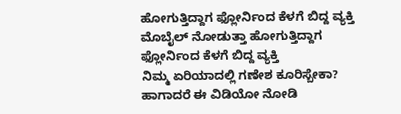ಹೋಗುತ್ತಿದ್ದಾಗ ಫ್ಲೋರ್ನಿಂದ ಕೆಳಗೆ ಬಿದ್ದ ವ್ಯಕ್ತಿ
ಮೊಬೈಲ್ ನೋಡುತ್ತಾ ಹೋಗುತ್ತಿದ್ದಾಗ ಫ್ಲೋರ್ನಿಂದ ಕೆಳಗೆ ಬಿದ್ದ ವ್ಯಕ್ತಿ
ನಿಮ್ಮ ಏರಿಯಾದಲ್ಲಿ ಗಣೇಶ ಕೂರಿಸ್ಬೇಕಾ? ಹಾಗಾದರೆ ಈ ವಿಡಿಯೋ ನೋಡಿ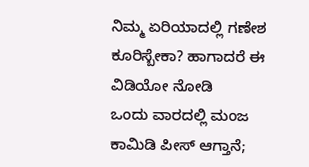ನಿಮ್ಮ ಏರಿಯಾದಲ್ಲಿ ಗಣೇಶ ಕೂರಿಸ್ಬೇಕಾ? ಹಾಗಾದರೆ ಈ ವಿಡಿಯೋ ನೋಡಿ
ಒಂದು ವಾರದಲ್ಲಿ ಮಂಜ ಕಾಮಿಡಿ ಪೀಸ್ ಆಗ್ತಾನೆ;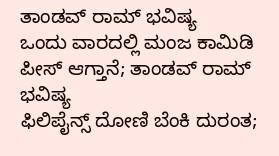ತಾಂಡವ್ ರಾಮ್ ಭವಿಷ್ಯ
ಒಂದು ವಾರದಲ್ಲಿ ಮಂಜ ಕಾಮಿಡಿ ಪೀಸ್ ಆಗ್ತಾನೆ; ತಾಂಡವ್ ರಾಮ್ ಭವಿಷ್ಯ
ಫಿಲಿಪೈನ್ಸ್ ದೋಣಿ ಬೆಂಕಿ ದುರಂತ;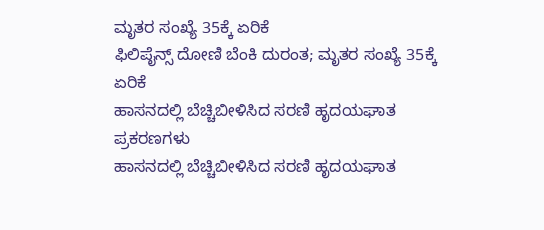ಮೃತರ ಸಂಖ್ಯೆ 35ಕ್ಕೆ ಏರಿಕೆ
ಫಿಲಿಪೈನ್ಸ್ ದೋಣಿ ಬೆಂಕಿ ದುರಂತ; ಮೃತರ ಸಂಖ್ಯೆ 35ಕ್ಕೆ ಏರಿಕೆ
ಹಾಸನದಲ್ಲಿ ಬೆಚ್ಚಿಬೀಳಿಸಿದ ಸರಣಿ ಹೃದಯಘಾತ ಪ್ರಕರಣಗಳು
ಹಾಸನದಲ್ಲಿ ಬೆಚ್ಚಿಬೀಳಿಸಿದ ಸರಣಿ ಹೃದಯಘಾತ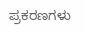ಪ್ರಕರಣಗಳು